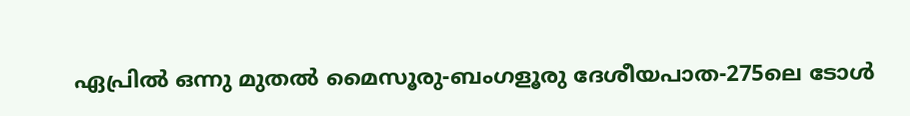ഏപ്രിൽ ഒന്നു മുതൽ മൈസൂരു-ബംഗളൂരു ദേശീയപാത-275ലെ ടോൾ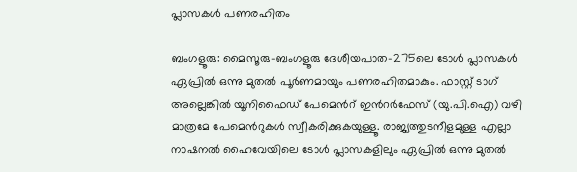പ്ലാസകൾ പണരഹിതം

ബംഗളൂരു: മൈസൂരു-ബംഗളൂരു ദേശീയപാത-275ലെ ടോൾ പ്ലാസകൾ ഏപ്രിൽ ഒന്നു മുതൽ പൂർണമായും പണരഹിതമാകും. ഫാസ്റ്റ് ടാഗ് അല്ലെങ്കിൽ യൂനിഫൈഡ് പേമെന്‍റ് ഇന്‍റര്‍ഫേസ് (യു.പി.ഐ) വഴി മാത്രമേ പേമെന്‍റുകള്‍ സ്വീകരിക്കുകയുള്ളൂ. രാജ്യത്തുടനീളമുള്ള എല്ലാ നാഷനൽ ഹൈവേയിലെ ടോള്‍ പ്ലാസകളിലും ഏപ്രിൽ ഒന്നു മുതൽ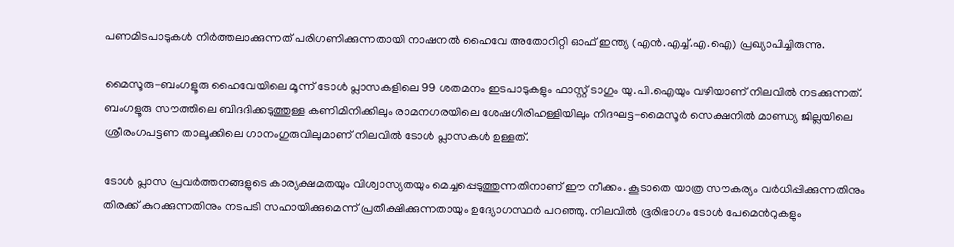പണമിടപാടുകൾ നിർത്തലാക്കുന്നത് പരിഗണിക്കുന്നതായി നാഷനൽ ഹൈവേ അതോറിറ്റി ഓഫ് ഇന്ത്യ (എന്‍.എച്ച്.എ.ഐ) പ്രഖ്യാപിച്ചിരുന്നു.

മൈസൂരു-ബംഗളൂരു ഹൈവേയിലെ മൂന്ന് ടോൾ പ്ലാസകളിലെ 99 ശതമനം ഇടപാടുകളും ഫാസ്റ്റ് ടാഗും യു.പി.ഐയും വഴിയാണ് നിലവില്‍ നടക്കുന്നത്. ബംഗളൂരു സൗത്തിലെ ബിദദിക്കടുത്തുള്ള കണിമിനിക്കിലും രാമനഗരയിലെ ശേഷഗിരിഹള്ളിയിലും നിദഘട്ട-മൈസൂർ സെക്ഷനിൽ മാണ്ഡ്യ ജില്ലയിലെ ശ്രീരംഗപട്ടണ താലൂക്കിലെ ഗാനംഗുരുവിലുമാണ് നിലവില്‍ ടോൾ പ്ലാസകള്‍ ഉള്ളത്.

ടോൾ പ്ലാസ പ്രവർത്തനങ്ങളുടെ കാര്യക്ഷമതയും വിശ്വാസ്യതയും മെച്ചപ്പെടുത്തുന്നതിനാണ് ഈ നീക്കം. കൂടാതെ യാത്ര സൗകര്യം വർധിപ്പിക്കുന്നതിനും തിരക്ക് കുറക്കുന്നതിനും നടപടി സഹായിക്കുമെന്ന് പ്രതീക്ഷിക്കുന്നതായും ഉദ്യോഗസ്ഥർ പറഞ്ഞു. നിലവിൽ ഭൂരിഭാഗം ടോൾ പേമെന്‍റുകളും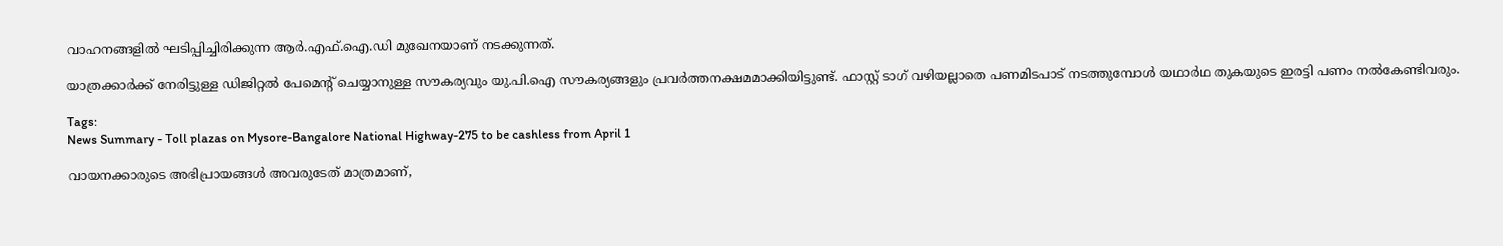വാഹനങ്ങളിൽ ഘടിപ്പിച്ചിരിക്കുന്ന ആര്‍.എഫ്.ഐ.ഡി മുഖേനയാണ് നടക്കുന്നത്.

യാത്രക്കാർക്ക് നേരിട്ടുള്ള ഡിജിറ്റൽ പേമെന്‍റ് ചെയ്യാനുള്ള സൗകര്യവും യു.പി.ഐ സൗകര്യങ്ങളും പ്രവർത്തനക്ഷമമാക്കിയിട്ടുണ്ട്. ഫാസ്റ്റ് ടാഗ് വഴിയല്ലാതെ പണമിടപാട് നടത്തുമ്പോള്‍ യഥാർഥ തുകയുടെ ഇരട്ടി പണം നല്‍കേണ്ടിവരും.

Tags:
News Summary - Toll plazas on Mysore-Bangalore National Highway-275 to be cashless from April 1

വായനക്കാരുടെ അഭിപ്രായങ്ങള്‍ അവരുടേത് മാത്രമാണ്,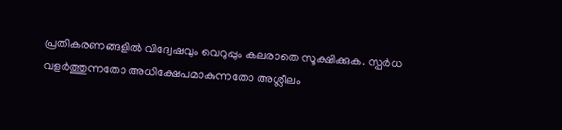പ്രതികരണങ്ങളിൽ വിദ്വേഷവും വെറുപ്പും കലരാതെ സൂക്ഷിക്കുക. സ്പർധ വളർത്തുന്നതോ അധിക്ഷേപമാകുന്നതോ അശ്ലീലം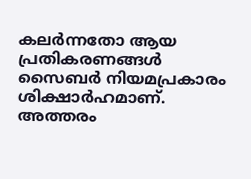കലർന്നതോ ആയ പ്രതികരണങ്ങൾ സൈബർ നിയമപ്രകാരം ശിക്ഷാർഹമാണ്. അത്തരം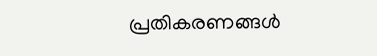പ്രതികരണങ്ങൾ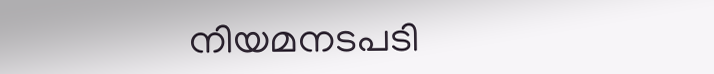നിയമനടപടി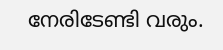നേരിടേണ്ടി വരും.